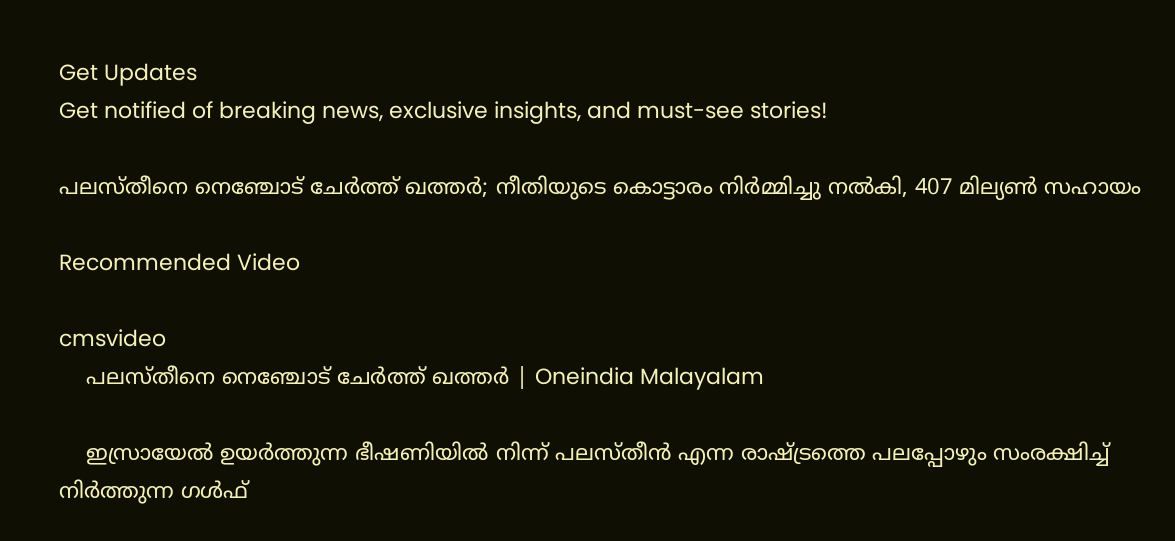Get Updates
Get notified of breaking news, exclusive insights, and must-see stories!

പലസ്തീനെ നെഞ്ചോട് ചേര്‍ത്ത് ഖത്തര്‍; നീതിയുടെ കൊട്ടാരം നിര്‍മ്മിച്ചു നല്‍കി, 407 മില്യൺ സഹായം

Recommended Video

cmsvideo
    പലസ്തീനെ നെഞ്ചോട് ചേര്‍ത്ത് ഖത്തര്‍ | Oneindia Malayalam

    ഇസ്രായേല്‍ ഉയര്‍ത്തുന്ന ഭീഷണിയില്‍ നിന്ന് പലസ്തീന്‍ എന്ന രാഷ്ട്രത്തെ പലപ്പോഴും സംരക്ഷിച്ച് നിര്‍ത്തുന്ന ഗള്‍ഫ്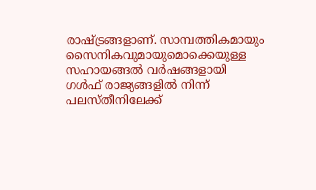രാഷ്ട്രങ്ങളാണ്. സാമ്പത്തികമായും സൈനികവുമായുമൊക്കെയുള്ള സഹായങ്ങല്‍ വര്‍ഷങ്ങളായി ഗള്‍ഫ് രാജ്യങ്ങളില്‍ നിന്ന് പലസ്തീനിലേക്ക്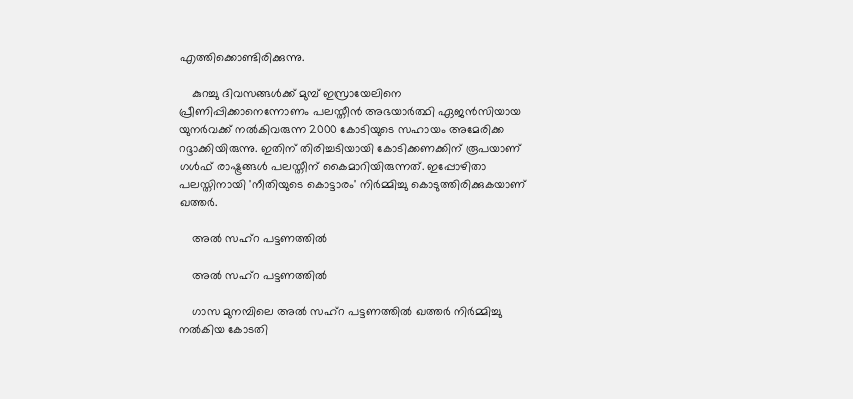എത്തിക്കൊണ്ടിരിക്കുന്നു.

    കുറച്ചു ദിവസങ്ങള്‍ക്ക് മുമ്പ് ഇസ്രായേലിനെ പ്രീണിപ്പിക്കാനെന്നോണം പലസ്തീന്‍ അഭയാര്‍ത്ഥി ഏജന്‍സിയായ യുനര്‍വക്ക് നല്‍കിവരുന്ന 2000 കോടിയുടെ സഹായം അമേരിക്ക റദ്ദാക്കിയിരുന്നു. ഇതിന് തിരിച്ചടിയായി കോടിക്കണക്കിന് രൂപയാണ് ഗള്‍ഫ് രാഷ്ട്രങ്ങള്‍ പലസ്തീന് കൈമാറിയിരുന്നത്. ഇപ്പോഴിതാ പലസ്തിനായി 'നീതിയുടെ കൊട്ടാരം' നിര്‍മ്മിച്ചു കൊടുത്തിരിക്കുകയാണ് ഖത്തര്‍.

    അല്‍ സഹ്‌റ പട്ടണത്തില്‍

    അല്‍ സഹ്‌റ പട്ടണത്തില്‍

    ഗാസ മുനമ്പിലെ അല്‍ സഹ്‌റ പട്ടണത്തില്‍ ഖത്തര്‍ നിര്‍മ്മിച്ചു നല്‍കിയ കോടതി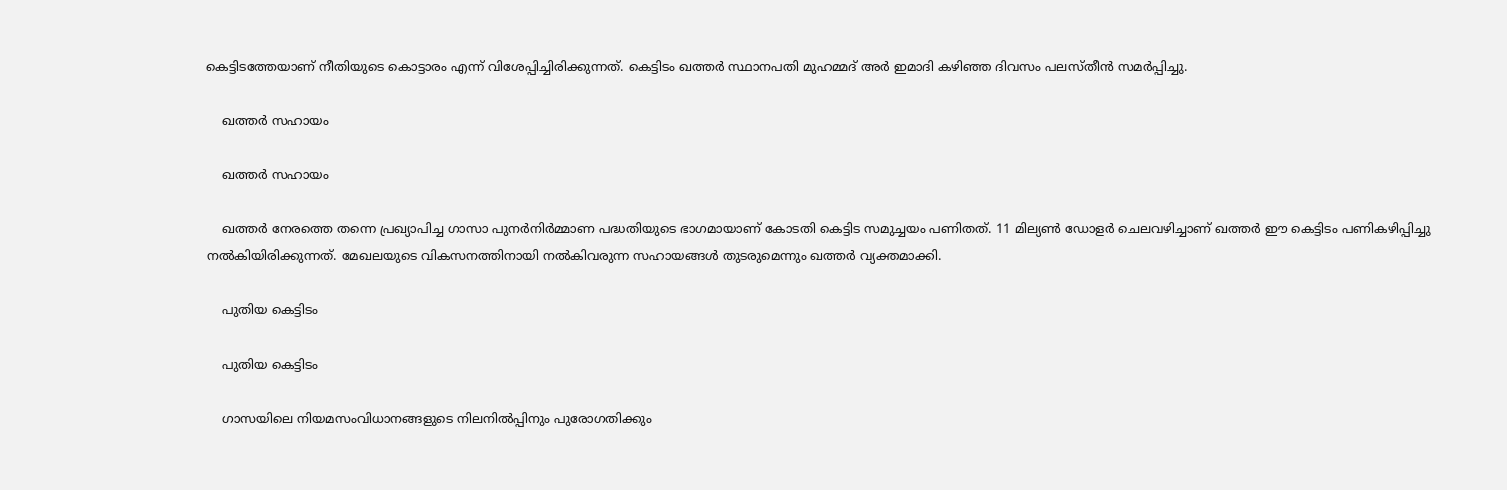കെട്ടിടത്തേയാണ് നീതിയുടെ കൊട്ടാരം എന്ന് വിശേപ്പിച്ചിരിക്കുന്നത്. കെട്ടിടം ഖത്തര്‍ സ്ഥാനപതി മുഹമ്മദ് അര്‍ ഇമാദി കഴിഞ്ഞ ദിവസം പലസ്തീന്‍ സമര്‍പ്പിച്ചു.

    ഖത്തര്‍ സഹായം

    ഖത്തര്‍ സഹായം

    ഖത്തര്‍ നേരത്തെ തന്നെ പ്രഖ്യാപിച്ച ഗാസാ പുനര്‍നിര്‍മ്മാണ പദ്ധതിയുടെ ഭാഗമായാണ് കോടതി കെട്ടിട സമുച്ചയം പണിതത്. 11 മില്യണ്‍ ഡോളര്‍ ചെലവഴിച്ചാണ് ഖത്തര്‍ ഈ കെട്ടിടം പണികഴിപ്പിച്ചു നല്‍കിയിരിക്കുന്നത്. മേഖലയുടെ വികസനത്തിനായി നല്‍കിവരുന്ന സഹായങ്ങള്‍ തുടരുമെന്നും ഖത്തര്‍ വ്യക്തമാക്കി.

    പുതിയ കെട്ടിടം

    പുതിയ കെട്ടിടം

    ഗാസയിലെ നിയമസംവിധാനങ്ങളുടെ നിലനില്‍പ്പിനും പുരോഗതിക്കും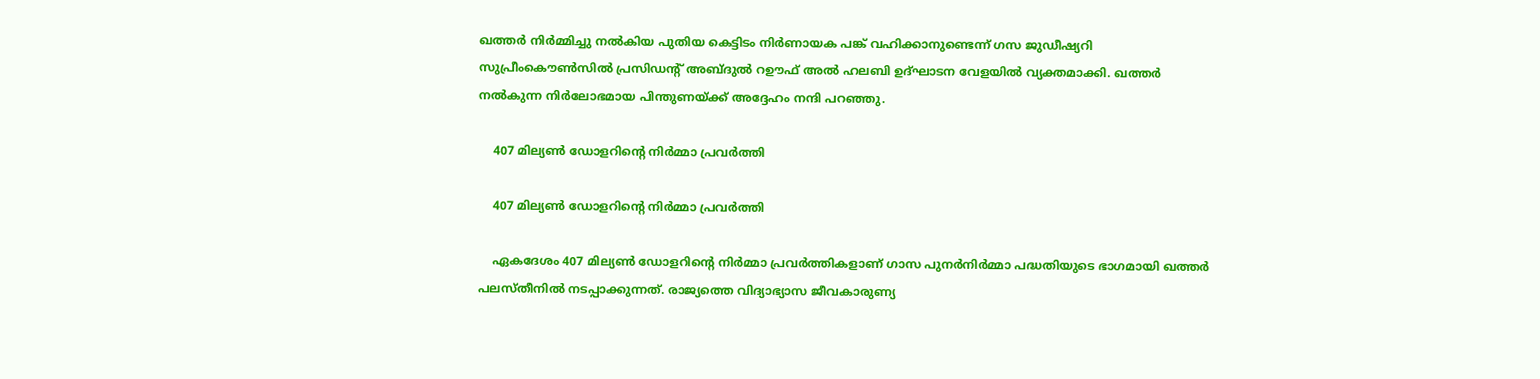ഖത്തര്‍ നിര്‍മ്മിച്ചു നല്‍കിയ പുതിയ കെട്ടിടം നിര്‍ണായക പങ്ക് വഹിക്കാനുണ്ടെന്ന് ഗസ ജുഡീഷ്യറി സുപ്രീംകൌണ്‍സില്‍ പ്രസിഡന്റ് അബ്ദുല്‍ റഊഫ് അല്‍ ഹലബി ഉദ്ഘാടന വേളയില്‍ വ്യക്തമാക്കി. ഖത്തര്‍ നല്‍കുന്ന നിര്‍ലോഭമായ പിന്തുണയ്ക്ക് അദ്ദേഹം നന്ദി പറഞ്ഞു.

    407 മില്യണ്‍ ഡോളറിന്റെ നിര്‍മ്മാ പ്രവര്‍ത്തി

    407 മില്യണ്‍ ഡോളറിന്റെ നിര്‍മ്മാ പ്രവര്‍ത്തി

    ഏകദേശം 407 മില്യണ്‍ ഡോളറിന്റെ നിര്‍മ്മാ പ്രവര്‍ത്തികളാണ് ഗാസ പുനര്‍നിര്‍മ്മാ പദ്ധതിയുടെ ഭാഗമായി ഖത്തര്‍ പലസ്തീനില്‍ നടപ്പാക്കുന്നത്. രാജ്യത്തെ വിദ്യാഭ്യാസ ജീവകാരുണ്യ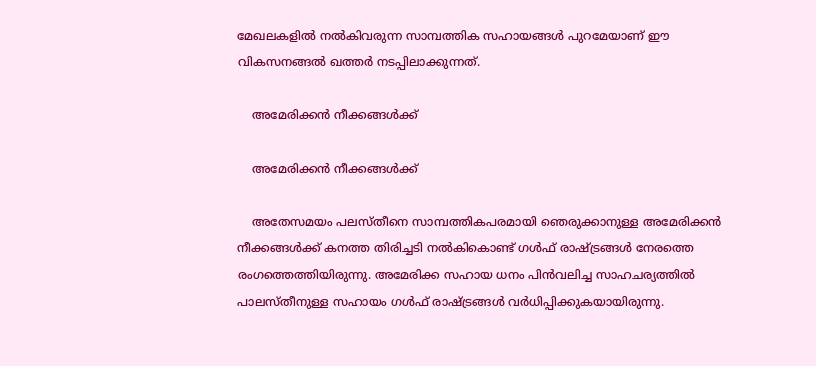മേഖലകളില്‍ നല്‍കിവരുന്ന സാമ്പത്തിക സഹായങ്ങള്‍ പുറമേയാണ് ഈ വികസനങ്ങല്‍ ഖത്തര്‍ നടപ്പിലാക്കുന്നത്.

    അമേരിക്കന്‍ നീക്കങ്ങള്‍ക്ക്

    അമേരിക്കന്‍ നീക്കങ്ങള്‍ക്ക്

    അതേസമയം പലസ്തീനെ സാമ്പത്തികപരമായി ഞെരുക്കാനുള്ള അമേരിക്കന്‍ നീക്കങ്ങള്‍ക്ക് കനത്ത തിരിച്ചടി നല്‍കികൊണ്ട് ഗള്‍ഫ് രാഷ്ട്രങ്ങള്‍ നേരത്തെ രംഗത്തെത്തിയിരുന്നു. അമേരിക്ക സഹായ ധനം പിന്‍വലിച്ച സാഹചര്യത്തില്‍ പാലസ്തീനുള്ള സഹായം ഗള്‍ഫ് രാഷ്ട്രങ്ങള്‍ വര്‍ധിപ്പിക്കുകയായിരുന്നു.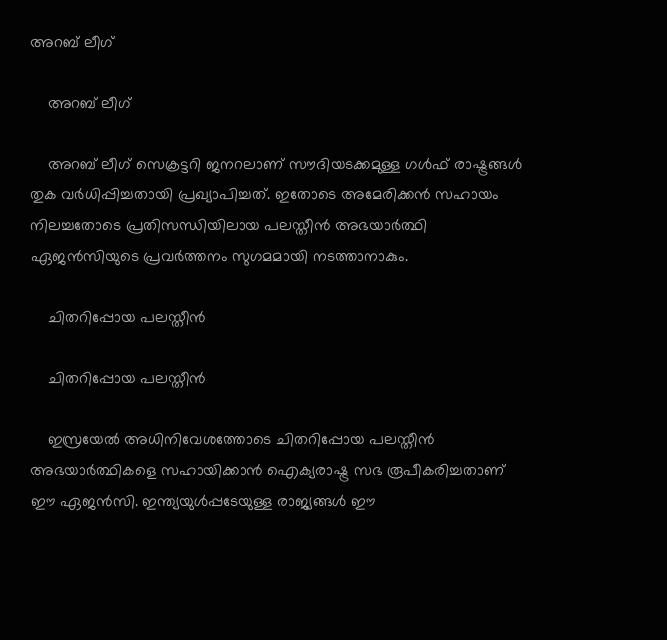അറബ് ലീഗ്

    അറബ് ലീഗ്

    അറബ് ലീഗ് സെക്രട്ടറി ജനറലാണ് സൗദിയടക്കമുള്ള ഗള്‍ഫ് രാഷ്ട്രങ്ങള്‍ തുക വര്‍ധിപ്പിച്ചതായി പ്രഖ്യാപിച്ചത്. ഇതോടെ അമേരിക്കന്‍ സഹായം നിലച്ചതോടെ പ്രതിസന്ധിയിലായ പലസ്തീന്‍ അഭയാര്‍ത്ഥി ഏജന്‍സിയുടെ പ്രവര്‍ത്തനം സുഗമമായി നടത്താനാകും.

    ചിതറിപ്പോയ പലസ്തീന്‍

    ചിതറിപ്പോയ പലസ്തീന്‍

    ഇസ്രയേല്‍ അധിനിവേശത്തോടെ ചിതറിപ്പോയ പലസ്തീന്‍ അഭയാര്‍ത്ഥികളെ സഹായിക്കാന്‍ ഐക്യരാഷ്ട്ര സഭ രൂപീകരിച്ചതാണ് ഈ ഏജന്‍സി. ഇന്ത്യയുള്‍പ്പടേയുള്ള രാജ്യങ്ങള്‍ ഈ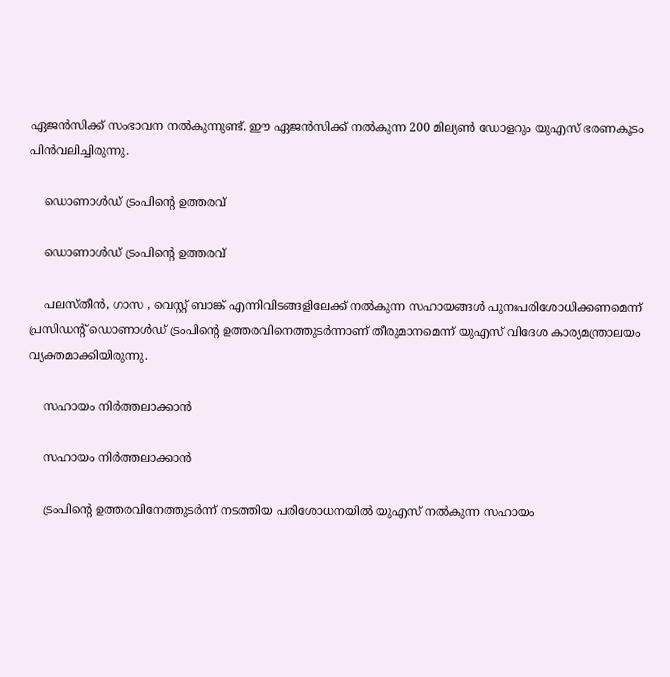ഏജന്‍സിക്ക് സംഭാവന നല്‍കുന്നുണ്ട്. ഈ ഏജന്‍സിക്ക് നല്‍കുന്ന 200 മില്യണ്‍ ഡോളറും യുഎസ് ഭരണകൂടം പിന്‍വലിച്ചിരുന്നു.

    ഡൊണാള്‍ഡ് ട്രംപിന്റെ ഉത്തരവ്

    ഡൊണാള്‍ഡ് ട്രംപിന്റെ ഉത്തരവ്

    പലസ്തീന്‍, ഗാസ , വെസ്റ്റ് ബാങ്ക് എന്നിവിടങ്ങളിലേക്ക് നല്‍കുന്ന സഹായങ്ങള്‍ പുനഃപരിശോധിക്കണമെന്ന് പ്രസിഡന്റ് ഡൊണാള്‍ഡ് ട്രംപിന്റെ ഉത്തരവിനെത്തുടര്‍ന്നാണ് തീരുമാനമെന്ന് യുഎസ് വിദേശ കാര്യമന്ത്രാലയം വ്യക്തമാക്കിയിരുന്നു.

    സഹായം നിര്‍ത്തലാക്കാന്‍

    സഹായം നിര്‍ത്തലാക്കാന്‍

    ട്രംപിന്റെ ഉത്തരവിനേത്തുടര്‍ന്ന് നടത്തിയ പരിശോധനയില്‍ യുഎസ് നല്‍കുന്ന സഹായം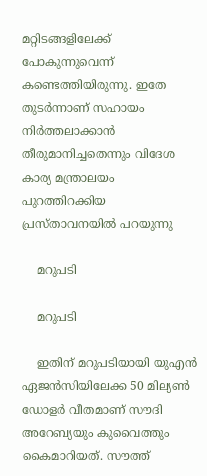മറ്റിടങ്ങളിലേക്ക് പോകുന്നുവെന്ന് കണ്ടെത്തിയിരുന്നു. ഇതേ തുടര്‍ന്നാണ് സഹായം നിര്‍ത്തലാക്കാന്‍ തീരുമാനിച്ചതെന്നും വിദേശ കാര്യ മന്ത്രാലയം പുറത്തിറക്കിയ പ്രസ്താവനയില്‍ പറയുന്നു

    മറുപടി

    മറുപടി

    ഇതിന് മറുപടിയായി യുഎന്‍ ഏജന്‍സിയിലേക്ക 50 മില്യണ്‍ ഡോളര്‍ വീതമാണ് സൗദി അറേബ്യയും കുവൈത്തും കൈമാറിയത്. സൗത്ത്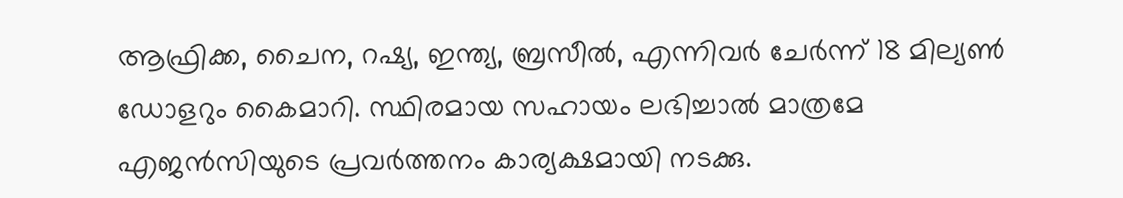ആഫ്രിക്ക, ചൈന, റഷ്യ, ഇന്ത്യ, ബ്രസീല്‍, എന്നിവര്‍ ചേര്‍ന്ന് 18 മില്യണ്‍ ഡോളറും കൈമാറി. സ്ഥിരമായ സഹായം ലഭിച്ചാല്‍ മാത്രമേ എജന്‍സിയുടെ പ്രവര്‍ത്തനം കാര്യക്ഷമായി നടക്കു.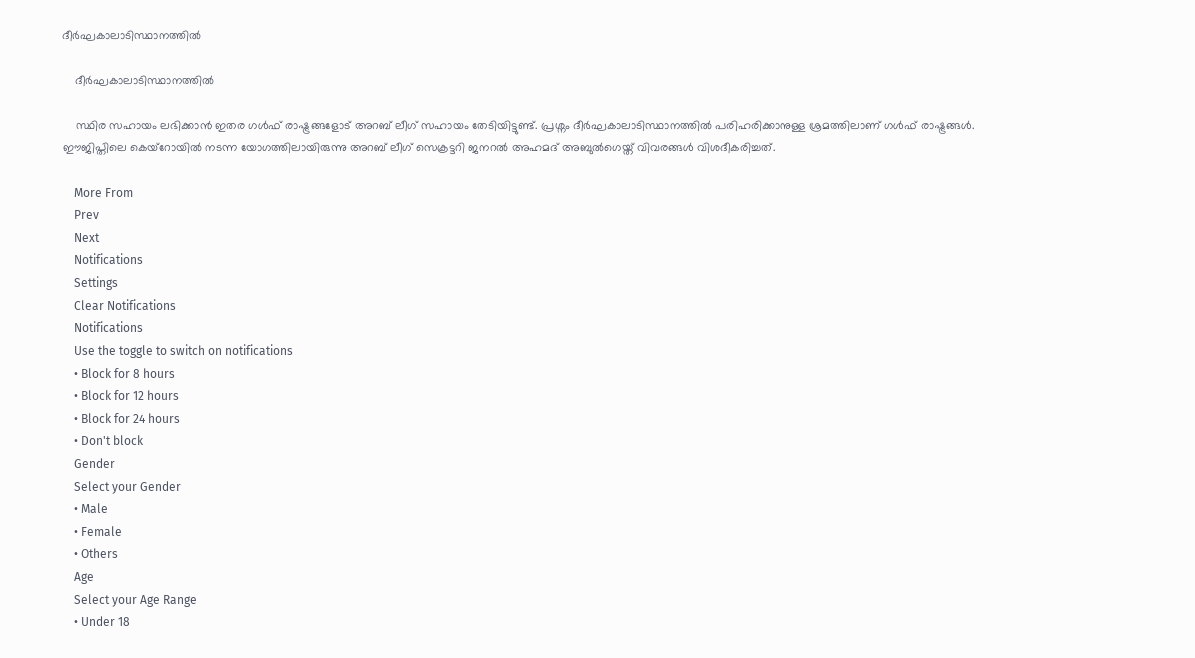ദീര്‍ഘകാലാടിസ്ഥാനത്തില്‍

    ദീര്‍ഘകാലാടിസ്ഥാനത്തില്‍

    സ്ഥിര സഹായം ലഭിക്കാന്‍ ഇതര ഗള്‍ഫ് രാഷ്ട്രങ്ങളോട് അറബ് ലീഗ് സഹായം തേടിയിട്ടുണ്ട്. പ്രശ്നം ദീര്‍ഘകാലാടിസ്ഥാനത്തില്‍ പരിഹരിക്കാനുള്ള ശ്രമത്തിലാണ് ഗള്‍ഫ് രാഷ്ട്രങ്ങള്‍. ഈജിപ്തിലെ കെയ്റോയില്‍ നടന്ന യോഗത്തിലായിരുന്നു അറബ് ലീഗ് സെക്രട്ടറി ജനറല്‍ അഹമദ് അബുല്‍ഗെയ്ത് വിവരങ്ങള്‍ വിശദീകരിച്ചത്.

    More From
    Prev
    Next
    Notifications
    Settings
    Clear Notifications
    Notifications
    Use the toggle to switch on notifications
    • Block for 8 hours
    • Block for 12 hours
    • Block for 24 hours
    • Don't block
    Gender
    Select your Gender
    • Male
    • Female
    • Others
    Age
    Select your Age Range
    • Under 18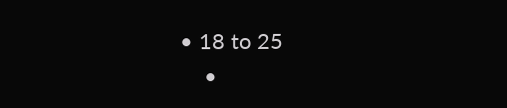• 18 to 25
    •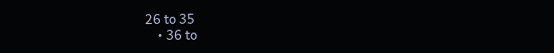26 to 35
    • 36 to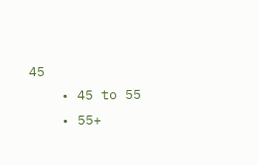45
    • 45 to 55
    • 55+